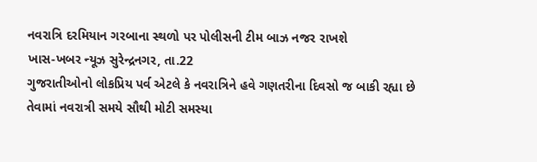નવરાત્રિ દરમિયાન ગરબાના સ્થળો પર પોલીસની ટીમ બાઝ નજર રાખશે
ખાસ-ખબર ન્યૂઝ સુરેન્દ્રનગર, તા.22
ગુજરાતીઓનો લોકપ્રિય પર્વ એટલે કે નવરાત્રિને હવે ગણતરીના દિવસો જ બાકી રહ્યા છે તેવામાં નવરાત્રી સમયે સૌથી મોટી સમસ્યા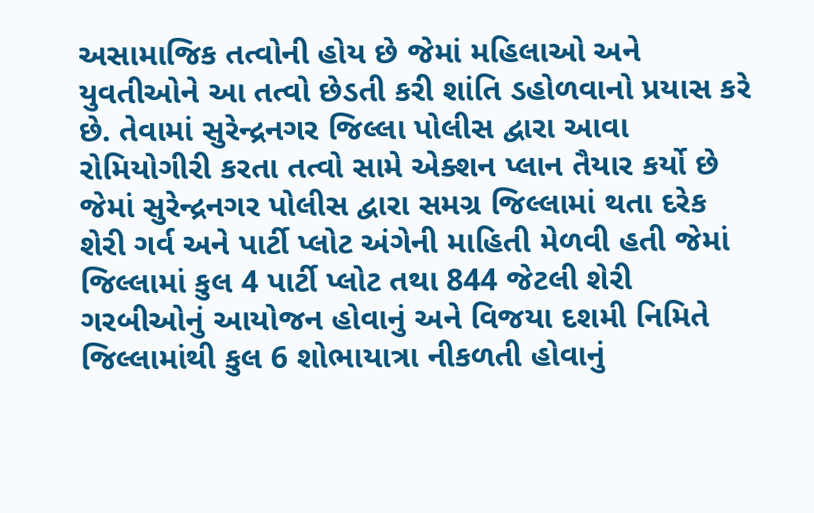અસામાજિક તત્વોની હોય છે જેમાં મહિલાઓ અને યુવતીઓને આ તત્વો છેડતી કરી શાંતિ ડહોળવાનો પ્રયાસ કરે છે. તેવામાં સુરેન્દ્રનગર જિલ્લા પોલીસ દ્વારા આવા રોમિયોગીરી કરતા તત્વો સામે એક્શન પ્લાન તૈયાર કર્યો છે જેમાં સુરેન્દ્રનગર પોલીસ દ્વારા સમગ્ર જિલ્લામાં થતા દરેક શેરી ગર્વ અને પાર્ટી પ્લોટ અંગેની માહિતી મેળવી હતી જેમાં જિલ્લામાં કુલ 4 પાર્ટી પ્લોટ તથા 844 જેટલી શેરી ગરબીઓનું આયોજન હોવાનું અને વિજયા દશમી નિમિતે જિલ્લામાંથી કુલ 6 શોભાયાત્રા નીકળતી હોવાનું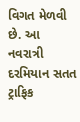વિગત મેળવી છે. આ નવરાત્રી દરમિયાન સતત ટ્રાફિક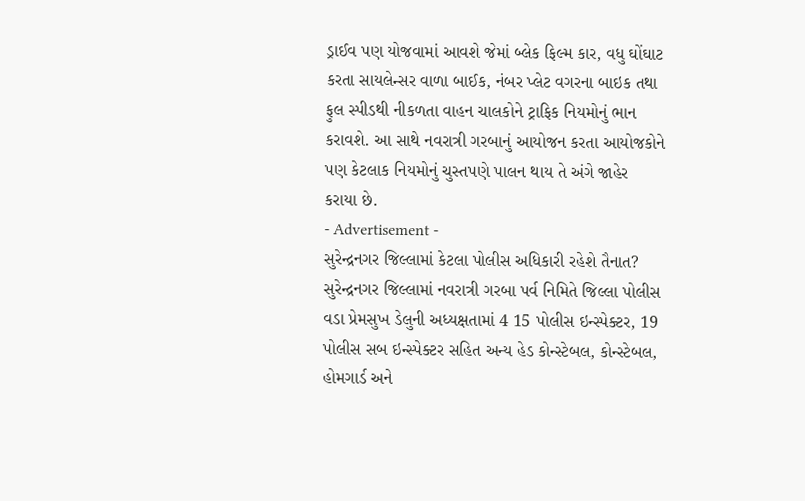ડ્રાઈવ પણ યોજવામાં આવશે જેમાં બ્લેક ફિલ્મ કાર, વધુ ઘોંઘાટ કરતા સાયલેન્સર વાળા બાઈક, નંબર પ્લેટ વગરના બાઇક તથા ફુલ સ્પીડથી નીકળતા વાહન ચાલકોને ટ્રાફિક નિયમોનું ભાન કરાવશે. આ સાથે નવરાત્રી ગરબાનું આયોજન કરતા આયોજકોને પણ કેટલાક નિયમોનું ચુસ્તપણે પાલન થાય તે અંગે જાહેર કરાયા છે.
- Advertisement -
સુરેન્દ્રનગર જિલ્લામાં કેટલા પોલીસ અધિકારી રહેશે તૈનાત?
સુરેન્દ્રનગર જિલ્લામાં નવરાત્રી ગરબા પર્વ નિમિતે જિલ્લા પોલીસ વડા પ્રેમસુખ ડેલુની અધ્યક્ષતામાં 4 15 પોલીસ ઇન્સ્પેક્ટર, 19 પોલીસ સબ ઇન્સ્પેક્ટર સહિત અન્ય હેડ કોન્સ્ટેબલ, કોન્સ્ટેબલ, હોમગાર્ડ અને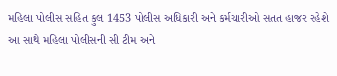મહિલા પોલીસ સહિત કુલ 1453 પોલીસ અધિકારી અને કર્મચારીઓ સતત હાજર રહેશે આ સાથે મહિલા પોલીસની સી ટીમ અને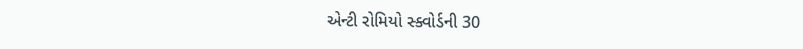એન્ટી રોમિયો સ્ક્વોર્ડની 30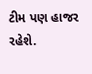ટીમ પણ હાજર રહેશે.